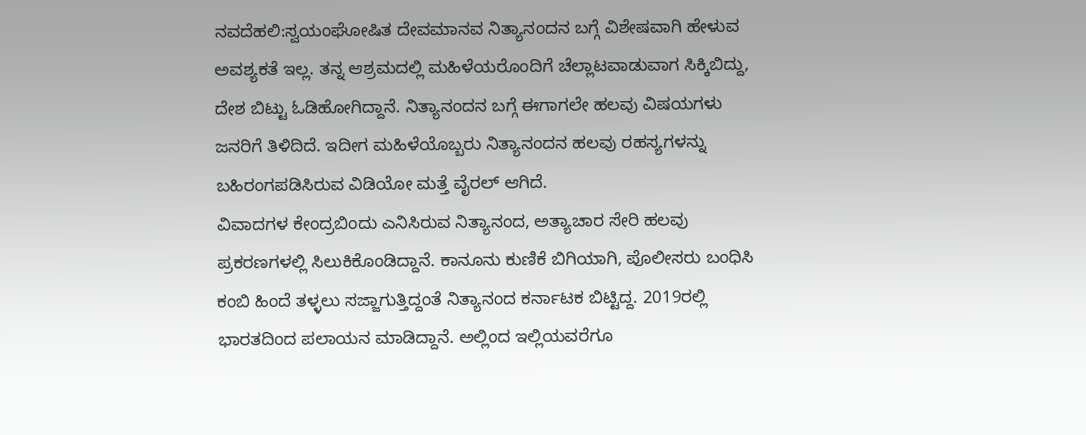ನವದೆಹಲಿ:ಸ್ವಯಂಘೋಷಿತ ದೇವಮಾನವ ನಿತ್ಯಾನಂದನ ಬಗ್ಗೆ ವಿಶೇಷವಾಗಿ ಹೇಳುವ ಅವಶ್ಯಕತೆ ಇಲ್ಲ. ತನ್ನ ಆಶ್ರಮದಲ್ಲಿ ಮಹಿಳೆಯರೊಂದಿಗೆ ಚೆಲ್ಲಾಟವಾಡುವಾಗ ಸಿಕ್ಕಿಬಿದ್ದು, ದೇಶ ಬಿಟ್ಟು ಓಡಿಹೋಗಿದ್ದಾನೆ. ನಿತ್ಯಾನಂದನ ಬಗ್ಗೆ ಈಗಾಗಲೇ ಹಲವು ವಿಷಯಗಳು ಜನರಿಗೆ ತಿಳಿದಿದೆ. ಇದೀಗ ಮಹಿಳೆಯೊಬ್ಬರು ನಿತ್ಯಾನಂದನ ಹಲವು ರಹಸ್ಯಗಳನ್ನು ಬಹಿರಂಗಪಡಿಸಿರುವ ವಿಡಿಯೋ ಮತ್ತೆ ವೈರಲ್ ಆಗಿದೆ.
ವಿವಾದಗಳ ಕೇಂದ್ರಬಿಂದು ಎನಿಸಿರುವ ನಿತ್ಯಾನಂದ, ಅತ್ಯಾಚಾರ ಸೇರಿ ಹಲವು ಪ್ರಕರಣಗಳಲ್ಲಿ ಸಿಲುಕಿಕೊಂಡಿದ್ದಾನೆ. ಕಾನೂನು ಕುಣಿಕೆ ಬಿಗಿಯಾಗಿ, ಪೊಲೀಸರು ಬಂಧಿಸಿ ಕಂಬಿ ಹಿಂದೆ ತಳ್ಳಲು ಸಜ್ಜಾಗುತ್ತಿದ್ದಂತೆ ನಿತ್ಯಾನಂದ ಕರ್ನಾಟಕ ಬಿಟ್ಟಿದ್ದ. 2019ರಲ್ಲಿ ಭಾರತದಿಂದ ಪಲಾಯನ ಮಾಡಿದ್ದಾನೆ. ಅಲ್ಲಿಂದ ಇಲ್ಲಿಯವರೆಗೂ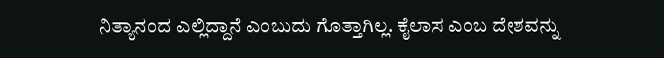ನಿತ್ಯಾನಂದ ಎಲ್ಲಿದ್ದಾನೆ ಎಂಬುದು ಗೊತ್ತಾಗಿಲ್ಲ. ಕೈಲಾಸ ಎಂಬ ದೇಶವನ್ನು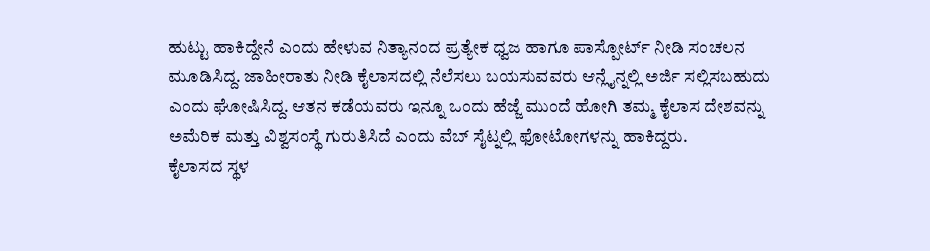ಹುಟ್ಟು ಹಾಕಿದ್ದೇನೆ ಎಂದು ಹೇಳುವ ನಿತ್ಯಾನಂದ ಪ್ರತ್ಯೇಕ ಧ್ವಜ ಹಾಗೂ ಪಾಸ್ಪೋರ್ಟ್ ನೀಡಿ ಸಂಚಲನ ಮೂಡಿಸಿದ್ದ. ಜಾಹೀರಾತು ನೀಡಿ ಕೈಲಾಸದಲ್ಲಿ ನೆಲೆಸಲು ಬಯಸುವವರು ಆನ್ಲೈನ್ನಲ್ಲಿ ಅರ್ಜಿ ಸಲ್ಲಿಸಬಹುದು ಎಂದು ಘೋಷಿಸಿದ್ದ. ಆತನ ಕಡೆಯವರು ಇನ್ನೂ ಒಂದು ಹೆಜ್ಜೆ ಮುಂದೆ ಹೋಗಿ ತಮ್ಮ ಕೈಲಾಸ ದೇಶವನ್ನು ಅಮೆರಿಕ ಮತ್ತು ವಿಶ್ವಸಂಸ್ಥೆ ಗುರುತಿಸಿದೆ ಎಂದು ವೆಬ್ ಸೈಟ್ನಲ್ಲಿ ಫೋಟೋಗಳನ್ನು ಹಾಕಿದ್ದರು.
ಕೈಲಾಸದ ಸ್ಥಳ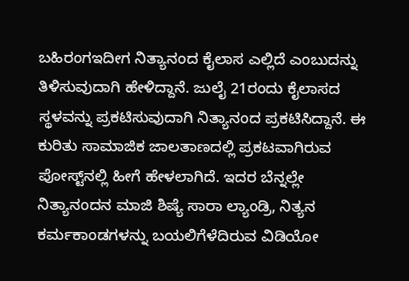ಬಹಿರಂಗಇದೀಗ ನಿತ್ಯಾನಂದ ಕೈಲಾಸ ಎಲ್ಲಿದೆ ಎಂಬುದನ್ನು ತಿಳಿಸುವುದಾಗಿ ಹೇಳಿದ್ದಾನೆ. ಜುಲೈ 21ರಂದು ಕೈಲಾಸದ ಸ್ಥಳವನ್ನು ಪ್ರಕಟಿಸುವುದಾಗಿ ನಿತ್ಯಾನಂದ ಪ್ರಕಟಿಸಿದ್ದಾನೆ. ಈ ಕುರಿತು ಸಾಮಾಜಿಕ ಜಾಲತಾಣದಲ್ಲಿ ಪ್ರಕಟವಾಗಿರುವ ಪೋಸ್ಟ್‌ನಲ್ಲಿ ಹೀಗೆ ಹೇಳಲಾಗಿದೆ. ಇದರ ಬೆನ್ನಲ್ಲೇ ನಿತ್ಯಾನಂದನ ಮಾಜಿ ಶಿಷ್ಯೆ ಸಾರಾ ಲ್ಯಾಂಡ್ರಿ, ನಿತ್ಯನ ಕರ್ಮಕಾಂಡಗಳನ್ನು ಬಯಲಿಗೆಳೆದಿರುವ ವಿಡಿಯೋ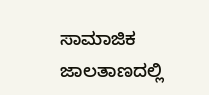ಸಾಮಾಜಿಕ ಜಾಲತಾಣದಲ್ಲಿ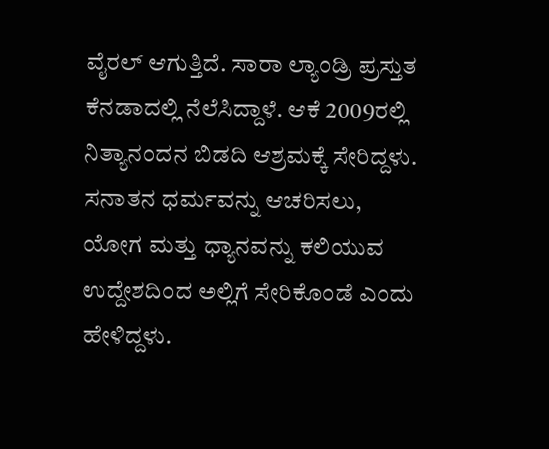ವೈರಲ್ ಆಗುತ್ತಿದೆ. ಸಾರಾ ಲ್ಯಾಂಡ್ರಿ ಪ್ರಸ್ತುತ ಕೆನಡಾದಲ್ಲಿ ನೆಲೆಸಿದ್ದಾಳೆ. ಆಕೆ 2009ರಲ್ಲಿ ನಿತ್ಯಾನಂದನ ಬಿಡದಿ ಆಶ್ರಮಕ್ಕೆ ಸೇರಿದ್ದಳು. ಸನಾತನ ಧರ್ಮವನ್ನು ಆಚರಿಸಲು, ಯೋಗ ಮತ್ತು ಧ್ಯಾನವನ್ನು ಕಲಿಯುವ ಉದ್ದೇಶದಿಂದ ಅಲ್ಲಿಗೆ ಸೇರಿಕೊಂಡೆ ಎಂದು ಹೇಳಿದ್ದಳು.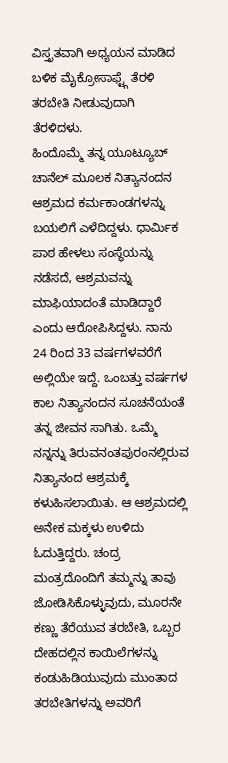ವಿಸ್ತೃತವಾಗಿ ಅಧ್ಯಯನ ಮಾಡಿದ ಬಳಿಕ ಮೈಕ್ರೋಸಾಫ್ಟ್ಗೆ ತೆರಳಿ ತರಬೇತಿ ನೀಡುವುದಾಗಿ ತೆರಳಿದಳು.
ಹಿಂದೊಮ್ಮೆ ತನ್ನ ಯೂಟ್ಯೂಬ್ ಚಾನೆಲ್ ಮೂಲಕ ನಿತ್ಯಾನಂದನ ಆಶ್ರಮದ ಕರ್ಮಕಾಂಡಗಳನ್ನು ಬಯಲಿಗೆ ಎಳೆದಿದ್ದಳು. ಧಾರ್ಮಿಕ ಪಾಠ ಹೇಳಲು ಸಂಸ್ಥೆಯನ್ನು ನಡೆಸದೆ, ಆಶ್ರಮವನ್ನು ಮಾಫಿಯಾದಂತೆ ಮಾಡಿದ್ದಾರೆ ಎಂದು ಆರೋಪಿಸಿದ್ದಳು. ನಾನು 24 ರಿಂದ 33 ವರ್ಷಗಳವರೆಗೆ ಅಲ್ಲಿಯೇ ಇದ್ದೆ. ಒಂಬತ್ತು ವರ್ಷಗಳ ಕಾಲ ನಿತ್ಯಾನಂದನ ಸೂಚನೆಯಂತೆ ತನ್ನ ಜೀವನ ಸಾಗಿತು. ಒಮ್ಮೆ ನನ್ನನ್ನು ತಿರುವನಂತಪುರಂನಲ್ಲಿರುವ ನಿತ್ಯಾನಂದ ಆಶ್ರಮಕ್ಕೆ ಕಳುಹಿಸಲಾಯಿತು. ಆ ಆಶ್ರಮದಲ್ಲಿ ಅನೇಕ ಮಕ್ಕಳು ಉಳಿದು ಓದುತ್ತಿದ್ದರು. ಚಂದ್ರ ಮಂತ್ರದೊಂದಿಗೆ ತಮ್ಮನ್ನು ತಾವು ಜೋಡಿಸಿಕೊಳ್ಳುವುದು, ಮೂರನೇ ಕಣ್ಣು ತೆರೆಯುವ ತರಬೇತಿ, ಒಬ್ಬರ ದೇಹದಲ್ಲಿನ ಕಾಯಿಲೆಗಳನ್ನು ಕಂಡುಹಿಡಿಯುವುದು ಮುಂತಾದ ತರಬೇತಿಗಳನ್ನು ಅವರಿಗೆ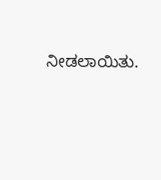ನೀಡಲಾಯಿತು.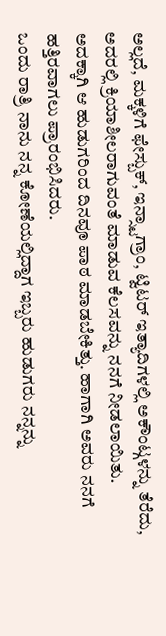ಅಲ್ಲದೆ, ಮಕ್ಕಳಿಗೆ ಫೇಸ್ಬುಕ್, ಇನ್ಸ್ಟಾಗ್ರಾಂ, ಟ್ವಿಟರ್ ಇತ್ಯಾದಿಗಳಲ್ಲಿ ಅಕೌಂಟ್ಗಳನ್ನು ತೆರೆದು, ಅದರಲ್ಲಿ ಕ್ರಿಯಾಶೀಲರಾಗುವಂತೆ ಮಾಡುವ ಕೆಲಸವನ್ನು ನನಗೆ ನೀಡಲಾಯಿತು. ಅದಕ್ಕಾಗಿ ಆ ಹುಡುಗರಿಂದ ದಿನವೂ ಪಾಠ ಮಾಡಬೇಕಿತ್ತು. ಹಾಗಾಗಿ ಅವರು ನನಗೆ ಹತ್ತಿರವಾಗಲು ಪ್ರಾರಂಭಿಸಿದರು.
ಒಂದು ರಾತ್ರಿ ನಾನು ನನ್ನ ಕೋಣೆಯಲ್ಲಿದ್ದಾಗ ಇಬ್ಬರು ಹುಡುಗರು ನನ್ನನ್ನು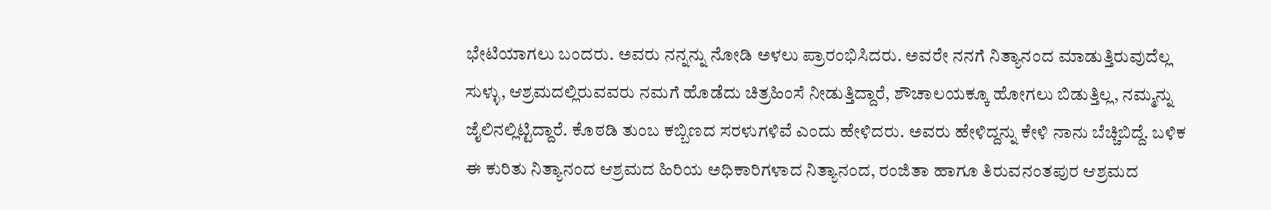ಭೇಟಿಯಾಗಲು ಬಂದರು. ಅವರು ನನ್ನನ್ನು ನೋಡಿ ಅಳಲು ಪ್ರಾರಂಭಿಸಿದರು. ಅವರೇ ನನಗೆ ನಿತ್ಯಾನಂದ ಮಾಡುತ್ತಿರುವುದೆಲ್ಲ ಸುಳ್ಳು, ಆಶ್ರಮದಲ್ಲಿರುವವರು ನಮಗೆ ಹೊಡೆದು ಚಿತ್ರಹಿಂಸೆ ನೀಡುತ್ತಿದ್ದಾರೆ, ಶೌಚಾಲಯಕ್ಕೂ ಹೋಗಲು ಬಿಡುತ್ತಿಲ್ಲ, ನಮ್ಮನ್ನು ಜೈಲಿನಲ್ಲಿಟ್ಟಿದ್ದಾರೆ. ಕೊಠಡಿ ತುಂಬ ಕಬ್ಬಿಣದ ಸರಳುಗಳಿವೆ ಎಂದು ಹೇಳಿದರು. ಅವರು ಹೇಳಿದ್ದನ್ನು ಕೇಳಿ ನಾನು ಬೆಚ್ಚಿಬಿದ್ದೆ. ಬಳಿಕ ಈ ಕುರಿತು ನಿತ್ಯಾನಂದ ಆಶ್ರಮದ ಹಿರಿಯ ಅಧಿಕಾರಿಗಳಾದ ನಿತ್ಯಾನಂದ, ರಂಜಿತಾ ಹಾಗೂ ತಿರುವನಂತಪುರ ಆಶ್ರಮದ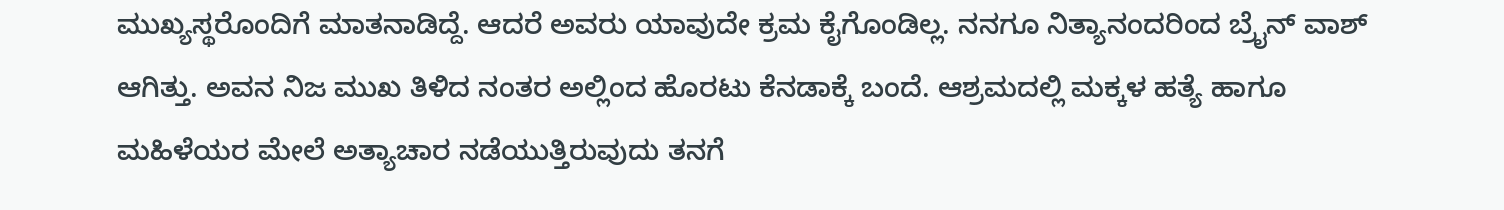ಮುಖ್ಯಸ್ಥರೊಂದಿಗೆ ಮಾತನಾಡಿದ್ದೆ. ಆದರೆ ಅವರು ಯಾವುದೇ ಕ್ರಮ ಕೈಗೊಂಡಿಲ್ಲ. ನನಗೂ ನಿತ್ಯಾನಂದರಿಂದ ಬ್ರೈನ್ ವಾಶ್ ಆಗಿತ್ತು. ಅವನ ನಿಜ ಮುಖ ತಿಳಿದ ನಂತರ ಅಲ್ಲಿಂದ ಹೊರಟು ಕೆನಡಾಕ್ಕೆ ಬಂದೆ. ಆಶ್ರಮದಲ್ಲಿ ಮಕ್ಕಳ ಹತ್ಯೆ ಹಾಗೂ ಮಹಿಳೆಯರ ಮೇಲೆ ಅತ್ಯಾಚಾರ ನಡೆಯುತ್ತಿರುವುದು ತನಗೆ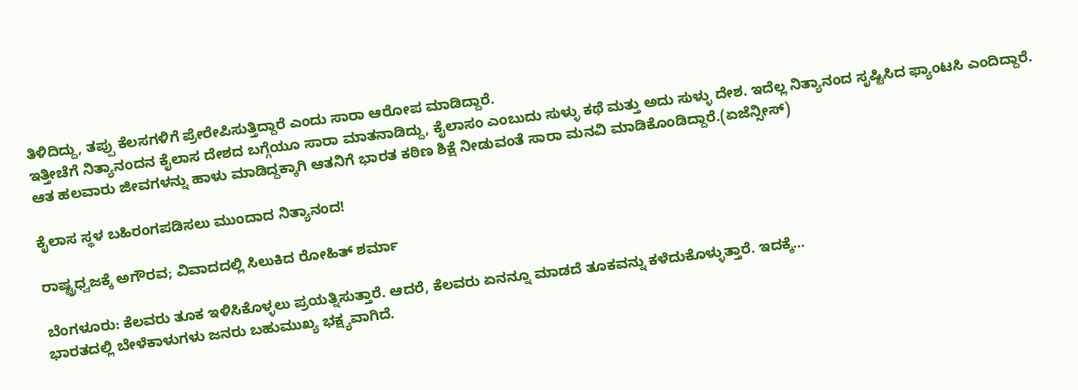ತಿಳಿದಿದ್ದು, ತಪ್ಪು ಕೆಲಸಗಳಿಗೆ ಪ್ರೇರೇಪಿಸುತ್ತಿದ್ದಾರೆ ಎಂದು ಸಾರಾ ಆರೋಪ ಮಾಡಿದ್ದಾರೆ.
ಇತ್ತೀಚೆಗೆ ನಿತ್ಯಾನಂದನ ಕೈಲಾಸ ದೇಶದ ಬಗ್ಗೆಯೂ ಸಾರಾ ಮಾತನಾಡಿದ್ದು, ಕೈಲಾಸಂ ಎಂಬುದು ಸುಳ್ಳು ಕಥೆ ಮತ್ತು ಅದು ಸುಳ್ಳು ದೇಶ. ಇದೆಲ್ಲ ನಿತ್ಯಾನಂದ ಸೃಷ್ಟಿಸಿದ ಫ್ಯಾಂಟಸಿ ಎಂದಿದ್ದಾರೆ. ಆತ ಹಲವಾರು ಜೀವಗಳನ್ನು ಹಾಳು ಮಾಡಿದ್ದಕ್ಕಾಗಿ ಆತನಿಗೆ ಭಾರತ ಕಠಿಣ ಶಿಕ್ಷೆ ನೀಡುವಂತೆ ಸಾರಾ ಮನವಿ ಮಾಡಿಕೊಂಡಿದ್ದಾರೆ.(ಏಜೆನ್ಸೀಸ್)

ಕೈಲಾಸ ಸ್ಥಳ ಬಹಿರಂಗಪಡಿಸಲು ಮುಂದಾದ ನಿತ್ಯಾನಂದ!

ರಾಷ್ಟ್ರಧ್ವಜಕ್ಕೆ ಅಗೌರವ; ವಿವಾದದಲ್ಲಿ ಸಿಲುಕಿದ ರೋಹಿತ್ ಶರ್ಮಾ

ಬೆಂಗಳೂರು: ಕೆಲವರು ತೂಕ ಇಳಿಸಿಕೊಳ್ಳಲು ಪ್ರಯತ್ನಿಸುತ್ತಾರೆ. ಆದರೆ, ಕೆಲವರು ಏನನ್ನೂ ಮಾಡದೆ ತೂಕವನ್ನು ಕಳೆದುಕೊಳ್ಳುತ್ತಾರೆ. ಇದಕ್ಕೆ…
ಭಾರತದಲ್ಲಿ ಬೇಳೆಕಾಳುಗಳು ಜನರು ಬಹುಮುಖ್ಯ ಭಕ್ಷ್ಯವಾಗಿದೆ.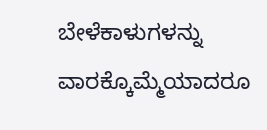ಬೇಳೆಕಾಳುಗಳನ್ನು ವಾರಕ್ಕೊಮ್ಮೆಯಾದರೂ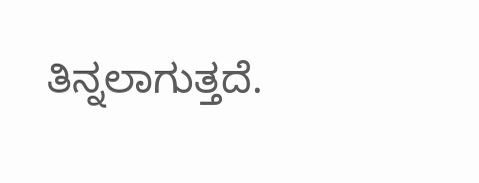ತಿನ್ನಲಾಗುತ್ತದೆ.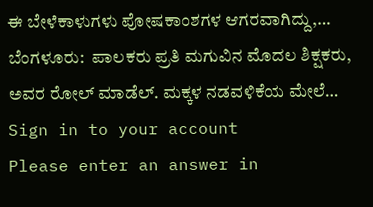ಈ ಬೇಳೆಕಾಳುಗಳು ಪೋಷಕಾಂಶಗಳ ಆಗರವಾಗಿದ್ದು,…
ಬೆಂಗಳೂರು:  ಪಾಲಕರು ಪ್ರತಿ ಮಗುವಿನ ಮೊದಲ ಶಿಕ್ಷಕರು, ಅವರ ರೋಲ್ ಮಾಡೆಲ್. ಮಕ್ಕಳ ನಡವಳಿಕೆಯ ಮೇಲೆ…
Sign in to your account
Please enter an answer in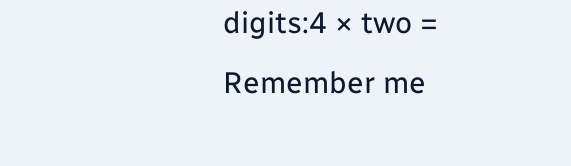digits:4 × two =
Remember me